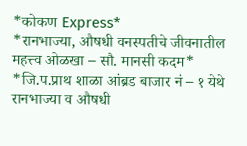*कोकण Express*
*रानभाज्या, औषधी वनस्पतीचे जीवनातील महत्त्व ओळखा – सौ. मानसी कदम*
*जि.प.प्राथ शाळा आंब्रड बाजार नं – १ येथे रानभाज्या व औषधी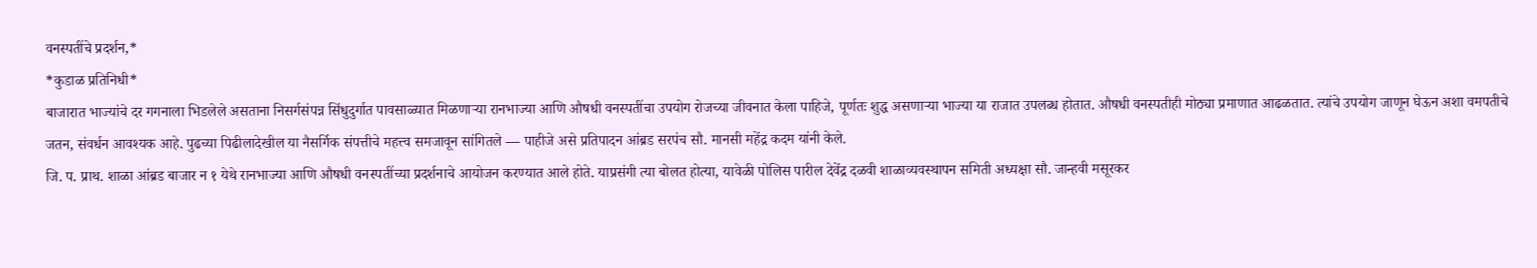वनस्पतींचे प्रदर्शन,*
*कुडाळ प्रतिनिधी*
बाजारात भाज्यांचे दर गगनाला भिडलेले असताना निसर्गसंपन्न सिंधुदुर्गात पावसाळ्यात मिळणाऱ्या रानभाज्या आणि औषधी वनस्पतींचा उपयोग रोजच्या जीवनात केला पाहिजे, पूर्णतः शुद्ध असणाऱ्या भाज्या या राजात उपलब्ध होतात. औषधी वनस्पतीही मोठ्या प्रमाणात आढळतात. त्यांचे उपयोग जाणून घेऊन अशा वमपतीचे जतन, संवर्धन आवश्यक आहे. पुढच्या पिढीलादेखील या नैसर्गिक संपत्तीचे महत्त्व समजावून सांगितले — पाहीजे असे प्रतिपादन आंब्रड सरपंच सौ. मानसी महेंद्र कदम यांनी केले.
जि. प. प्राथ. शाळा आंब्रड बाजार न १ येथे रानभाज्या आणि औषधी वनस्पतींच्या प्रदर्शनाचे आयोजन करण्यात आले होते. याप्रसंगी त्या बोलत होत्या, यावेळी पोलिस पारील देवेंद्र दळवी शाळाव्यवस्थापन समिती अध्यक्षा सौ. जान्हवी मसूरकर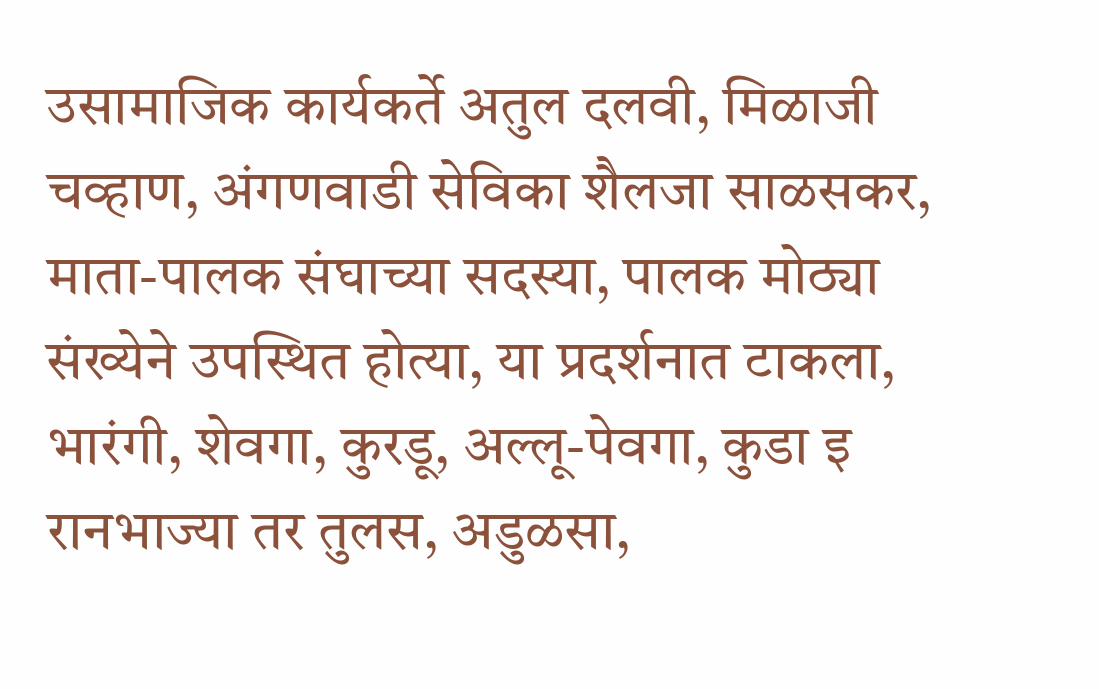उसामाजिक कार्यकर्ते अतुल दलवी, मिळाजी चव्हाण, अंगणवाडी सेविका शैलजा साळसकर, माता-पालक संघाच्या सदस्या, पालक मोठ्या संख्येने उपस्थित होत्या, या प्रदर्शनात टाकला, भारंगी, शेवगा, कुरडू, अल्लू-पेवगा, कुडा इ रानभाज्या तर तुलस, अडुळसा,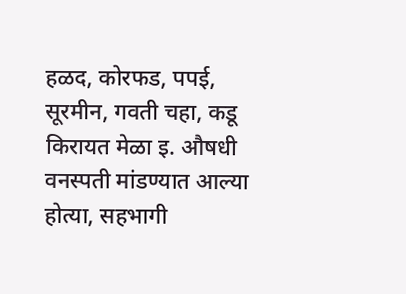हळद, कोरफड, पपई, सूरमीन, गवती चहा, कडू किरायत मेळा इ. औषधी वनस्पती मांडण्यात आल्या होत्या, सहभागी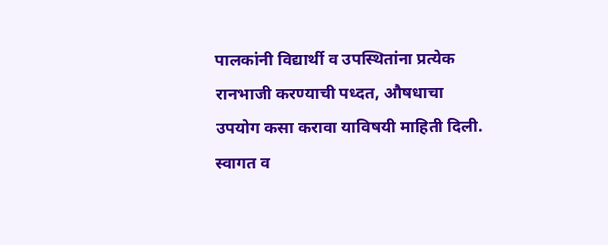पालकांनी विद्यार्थी व उपस्थितांना प्रत्येक रानभाजी करण्याची पध्दत, औषधाचा उपयोग कसा करावा याविषयी माहिती दिली. स्वागत व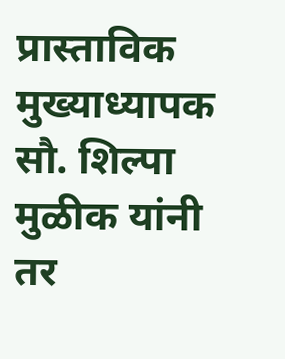प्रास्ताविक मुख्याध्यापक सौ. शिल्पा मुळीक यांनी तर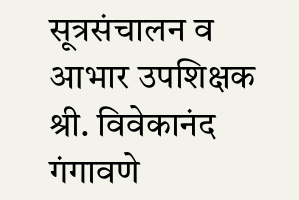सूत्रसंचालन व आभार उपशिक्षक श्री. विवेकानंद गंगावणे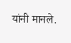यांनी मानले.